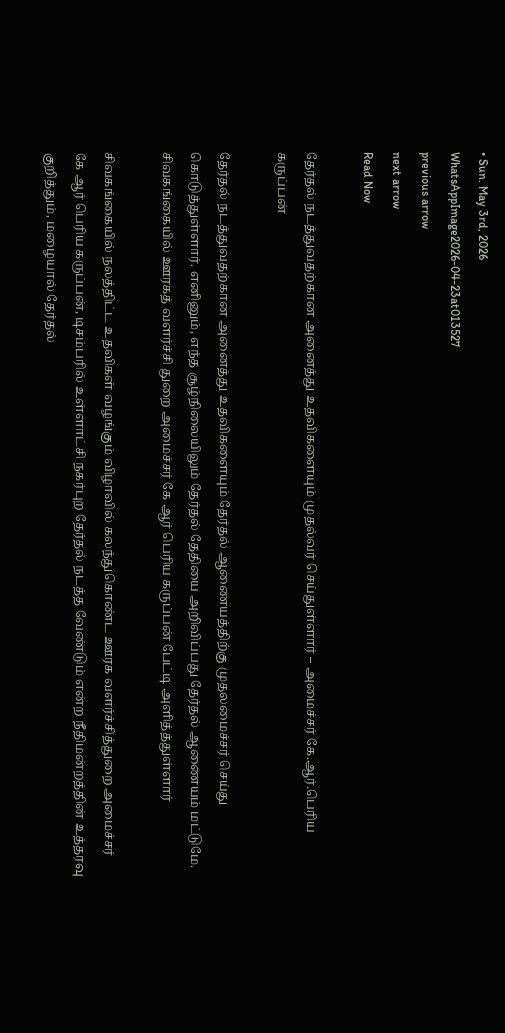• Sun. May 3rd, 2026
WhatsAppImage2026-04-23at013527
previous arrow
next arrow
Read Now

தேர்தல் நடத்துவதற்கான அனைத்து உதவிகளையும் முதல்வர் செய்துள்ளார் – அமைச்சர் கே.ஆர்.பெரிய கருப்பன்

தேர்தல் நடத்துவதற்கான அனைத்து உதவிகளையும் தேர்தல் ஆணையத்திற்கு முதலமைச்சர் செய்து கொடுத்துள்ளார். எனினும், எந்த சூழ்நிலையிலும் தேர்தல் தேதியை அறிவிப்பது தேர்தல் ஆணையம் மட்டுமே. சிவகங்கையில் ஊரகத் வளர்ச்சி துறை அமைச்சர் கே ஆர் பெரிய கருப்பன் பேட்டி அளித்த்துள்ளார்

சிவகங்கையில் நலத்திட்ட உதவிகள் வழங்கும் விழாவில் கலந்துகொண்ட ஊரக வளர்ச்சித்துறை அமைச்சர் கே ஆர் பெரிய கருப்பன், டிசம்பரில் உள்ளாட்சி நகர்புற தேர்தல் நடத்த வேண்டும் என்ற நீதிமன்றத்தின் உத்தரவு குறித்தும், மழையால் தேர்தல்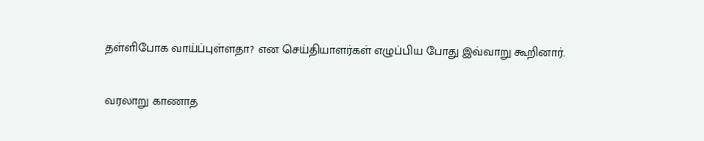தள்ளிபோக வாய்ப்புள்ளதா? என செய்தியாளர்கள் எழுப்பிய போது இவ்வாறு கூறினார்.

வரலாறு காணாத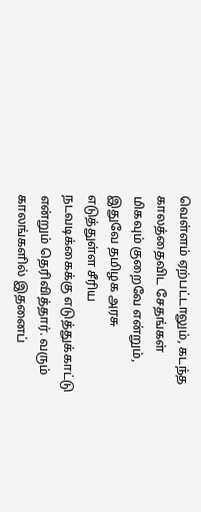வெள்ளம் ஏற்பட்டாலும், கடந்த காலத்தைவிட சேதங்கள் மிகவும் குறைவே என்றும், இதுவே தமிழக அரசு எடுத்துள்ள சீரிய நடவடிக்கைக்கு எடுத்துக்காட்டு என்றும் தெரிவித்தார். வரும் காலங்களில் இதனைப்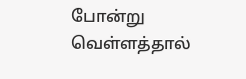போன்று வெள்ளத்தால்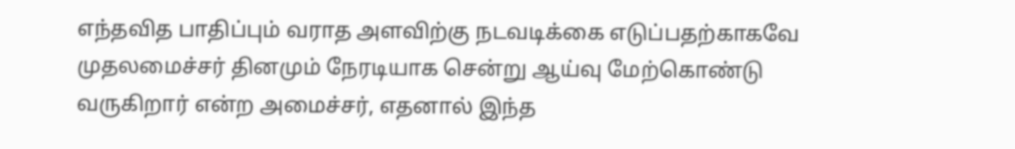எந்தவித பாதிப்பும் வராத அளவிற்கு நடவடிக்கை எடுப்பதற்காகவே முதலமைச்சர் தினமும் நேரடியாக சென்று ஆய்வு மேற்கொண்டு வருகிறார் என்ற அமைச்சர், எதனால் இந்த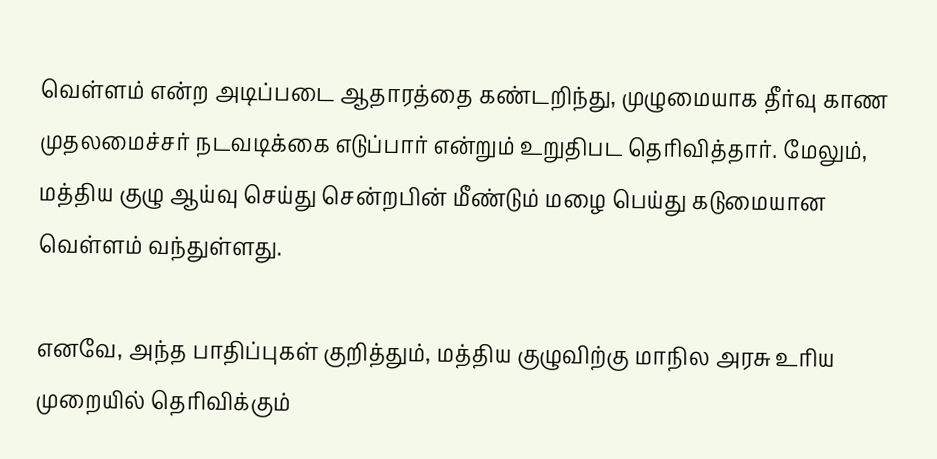வெள்ளம் என்ற அடிப்படை ஆதாரத்தை கண்டறிந்து, முழுமையாக தீர்வு காண முதலமைச்சர் நடவடிக்கை எடுப்பார் என்றும் உறுதிபட தெரிவித்தார். மேலும், மத்திய குழு ஆய்வு செய்து சென்றபின் மீண்டும் மழை பெய்து கடுமையான வெள்ளம் வந்துள்ளது.

எனவே, அந்த பாதிப்புகள் குறித்தும், மத்திய குழுவிற்கு மாநில அரசு உரிய முறையில் தெரிவிக்கும்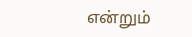என்றும்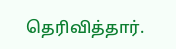தெரிவித்தார்.